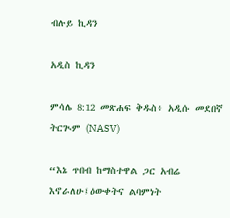ብሉይ ኪዳን

አዲስ ኪዳን

ምሳሌ 8:12 መጽሐፍ ቅዱስ፥ አዲሱ መደበኛ ትርጒም (NASV)

“እኔ ጥበብ ከማስተዋል ጋር አብሬ እኖራለሁ፤ዕውቀትና ልባምነት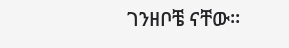ገንዘቦቼ ናቸው።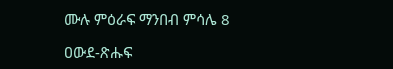ሙሉ ምዕራፍ ማንበብ ምሳሌ 8

ዐውደ-ጽሑፍ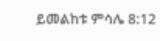ይመልከቱ ምሳሌ 8:12